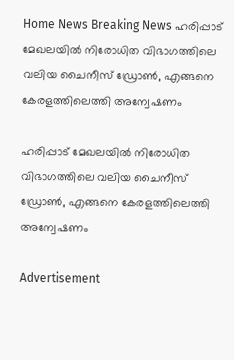Home News Breaking News ഹരിപ്പാട് മേഖലയില്‍ നിരോധിത വിഭാഗത്തിലെ വലിയ ചൈനീസ് ഡ്രോണ്‍, എങ്ങനെ കേരളത്തിലെത്തി അന്വേഷണം

ഹരിപ്പാട് മേഖലയില്‍ നിരോധിത വിഭാഗത്തിലെ വലിയ ചൈനീസ് ഡ്രോണ്‍, എങ്ങനെ കേരളത്തിലെത്തി അന്വേഷണം

Advertisement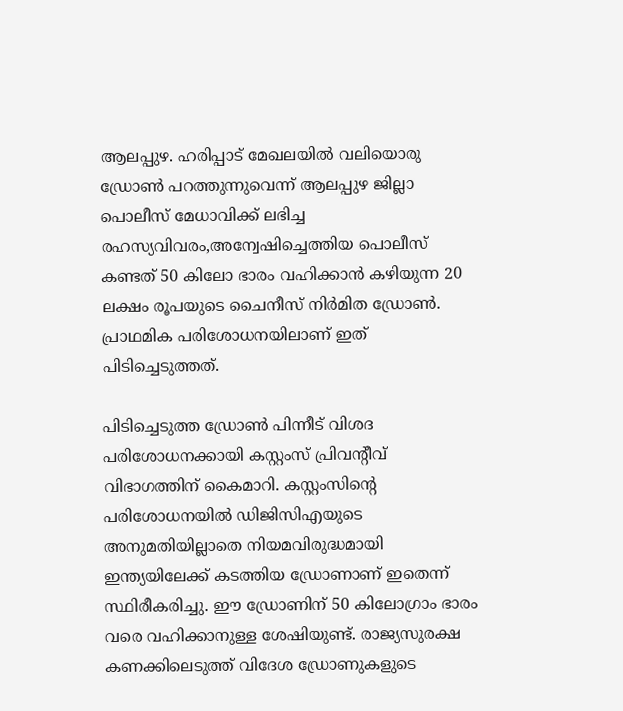ആലപ്പുഴ. ഹരിപ്പാട് മേഖലയില്‍ വലിയൊരു ഡ്രോണ്‍ പറത്തുന്നുവെന്ന് ആലപ്പുഴ ജില്ലാ പൊലീസ് മേധാവിക്ക് ലഭിച്ച രഹസ്യവിവരം,അന്വേഷിച്ചെത്തിയ പൊലീസ് കണ്ടത് 50 കിലോ ഭാരം വഹിക്കാന്‍ കഴിയുന്ന 20 ലക്ഷം രൂപയുടെ ചൈനീസ് നിര്‍മിത ഡ്രോണ്‍. പ്രാഥമിക പരിശോധനയിലാണ് ഇത് പിടിച്ചെടുത്തത്.

പിടിച്ചെടുത്ത ഡ്രോണ്‍ പിന്നീട് വിശദ പരിശോധനക്കായി കസ്റ്റംസ് പ്രിവന്റീവ് വിഭാഗത്തിന് കൈമാറി. കസ്റ്റംസിന്റെ പരിശോധനയില്‍ ഡിജിസിഎയുടെ അനുമതിയില്ലാതെ നിയമവിരുദ്ധമായി ഇന്ത്യയിലേക്ക് കടത്തിയ ഡ്രോണാണ് ഇതെന്ന് സ്ഥിരീകരിച്ചു. ഈ ഡ്രോണിന് 50 കിലോഗ്രാം ഭാരം വരെ വഹിക്കാനുള്ള ശേഷിയുണ്ട്. രാജ്യസുരക്ഷ കണക്കിലെടുത്ത് വിദേശ ഡ്രോണുകളുടെ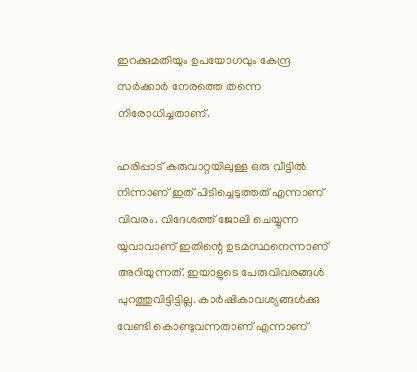ഇറക്കുമതിയും ഉപയോഗവും കേന്ദ്ര സര്‍ക്കാര്‍ നേരത്തെ തന്നെ നിരോധിച്ചതാണ്.

ഹരിപ്പാട് കരുവാറ്റയിലുള്ള ഒരു വീട്ടില്‍ നിന്നാണ് ഇത് പിടിച്ചെടുത്തത് എന്നാണ് വിവരം. വിദേശത്ത് ജോലി ചെയ്യുന്ന യുവാവാണ് ഇതിന്റെ ഉടമസ്ഥനെന്നാണ് അറിയുന്നത്. ഇയാളുടെ പേരുവിവരങ്ങള്‍ പുറത്തുവിട്ടിട്ടില്ല. കാര്‍ഷികാവശ്യങ്ങള്‍ക്കു വേണ്ടി കൊണ്ടുവന്നതാണ് എന്നാണ്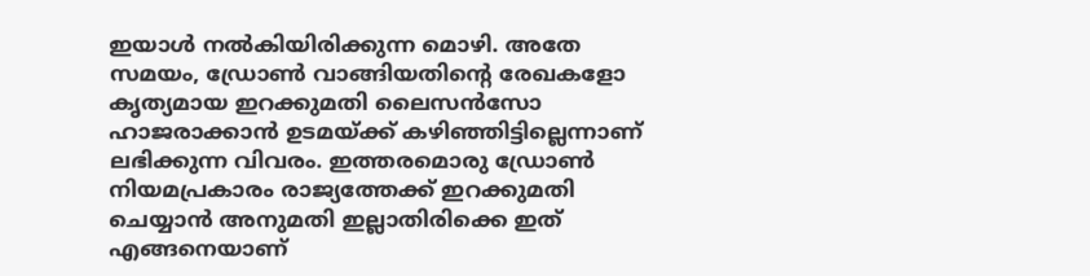ഇയാള്‍ നല്‍കിയിരിക്കുന്ന മൊഴി. അതേ സമയം, ഡ്രോണ്‍ വാങ്ങിയതിന്റെ രേഖകളോ കൃത്യമായ ഇറക്കുമതി ലൈസന്‍സോ ഹാജരാക്കാന്‍ ഉടമയ്ക്ക് കഴിഞ്ഞിട്ടില്ലെന്നാണ് ലഭിക്കുന്ന വിവരം. ഇത്തരമൊരു ഡ്രോണ്‍ നിയമപ്രകാരം രാജ്യത്തേക്ക് ഇറക്കുമതി ചെയ്യാന്‍ അനുമതി ഇല്ലാതിരിക്കെ ഇത് എങ്ങനെയാണ്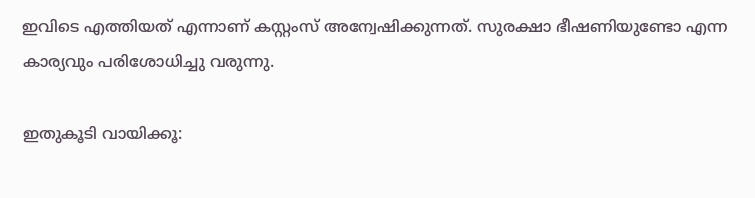ഇവിടെ എത്തിയത് എന്നാണ് കസ്റ്റംസ് അന്വേഷിക്കുന്നത്. സുരക്ഷാ ഭീഷണിയുണ്ടോ എന്ന കാര്യവും പരിശോധിച്ചു വരുന്നു.

ഇതുകൂടി വായിക്കൂ: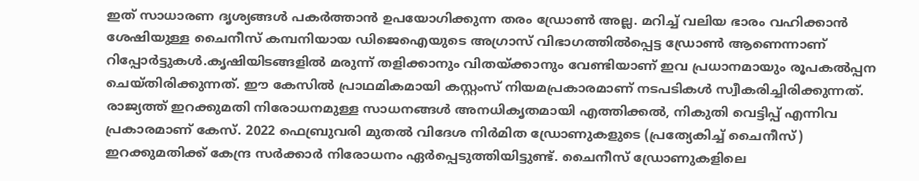ഇത് സാധാരണ ദൃശ്യങ്ങള്‍ പകര്‍ത്താന്‍ ഉപയോഗിക്കുന്ന തരം ഡ്രോണ്‍ അല്ല. മറിച്ച് വലിയ ഭാരം വഹിക്കാന്‍ ശേഷിയുള്ള ചൈനീസ് കമ്പനിയായ ഡിജെഐയുടെ അഗ്രാസ് വിഭാഗത്തില്‍പ്പെട്ട ഡ്രോണ്‍ ആണെന്നാണ് റിപ്പോര്‍ട്ടുകള്‍.കൃഷിയിടങ്ങളില്‍ മരുന്ന് തളിക്കാനും വിതയ്ക്കാനും വേണ്ടിയാണ് ഇവ പ്രധാനമായും രൂപകല്‍പ്പന ചെയ്തിരിക്കുന്നത്. ഈ കേസില്‍ പ്രാഥമികമായി കസ്റ്റംസ് നിയമപ്രകാരമാണ് നടപടികള്‍ സ്വീകരിച്ചിരിക്കുന്നത്. രാജ്യത്ത് ഇറക്കുമതി നിരോധനമുള്ള സാധനങ്ങള്‍ അനധികൃതമായി എത്തിക്കല്‍, നികുതി വെട്ടിപ്പ് എന്നിവ പ്രകാരമാണ് കേസ്. 2022 ഫെബ്രുവരി മുതല്‍ വിദേശ നിര്‍മിത ഡ്രോണുകളുടെ (പ്രത്യേകിച്ച് ചൈനീസ്) ഇറക്കുമതിക്ക് കേന്ദ്ര സര്‍ക്കാര്‍ നിരോധനം ഏര്‍പ്പെടുത്തിയിട്ടുണ്ട്. ചൈനീസ് ഡ്രോണുകളിലെ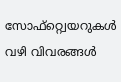സോഫ്റ്റ്വെയറുകള്‍ വഴി വിവരങ്ങള്‍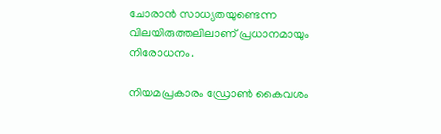ചോരാന്‍ സാധ്യതയുണ്ടെന്ന വിലയിരുത്തലിലാണ് പ്രധാനമായും നിരോധനം.

നിയമപ്രകാരം ഡ്രോണ്‍ കൈവശം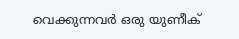വെക്കുന്നവര്‍ ഒരു യുണീക്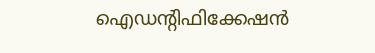ഐഡന്റിഫിക്കേഷന്‍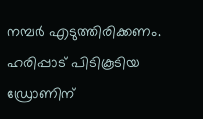നമ്പര്‍ എടുത്തിരിക്കണം. ഹരിപ്പാട് പിടികൂടിയ ഡ്രോണിന്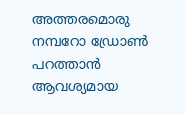അത്തരമൊരു നമ്പറോ ഡ്രോണ്‍ പറത്താന്‍ ആവശ്യമായ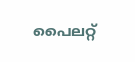പൈലറ്റ്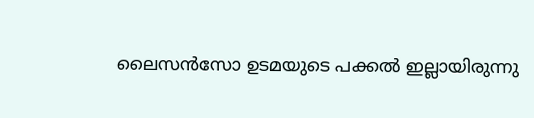ലൈസന്‍സോ ഉടമയുടെ പക്കല്‍ ഇല്ലായിരുന്നു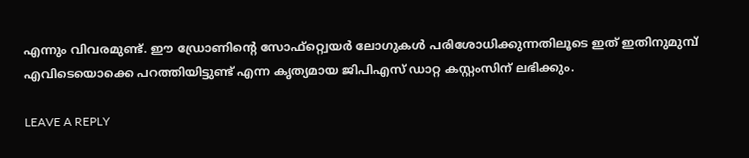എന്നും വിവരമുണ്ട്. ഈ ഡ്രോണിന്റെ സോഫ്റ്റ്വെയര്‍ ലോഗുകള്‍ പരിശോധിക്കുന്നതിലൂടെ ഇത് ഇതിനുമുമ്പ് എവിടെയൊക്കെ പറത്തിയിട്ടുണ്ട് എന്ന കൃത്യമായ ജിപിഎസ് ഡാറ്റ കസ്റ്റംസിന് ലഭിക്കും.

LEAVE A REPLY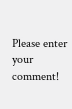Please enter your comment!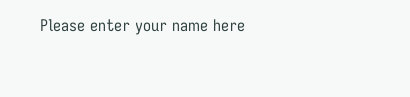Please enter your name here